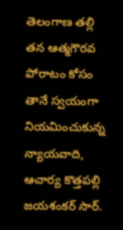తెలంగాణ తల్లి తన ఆత్మగౌరవ పోరాటం కోసం తానే స్వయంగా నియమించుకున్న న్యాయవాది, ఆచార్య కొత్తపల్లి జయశంకర్ సార్.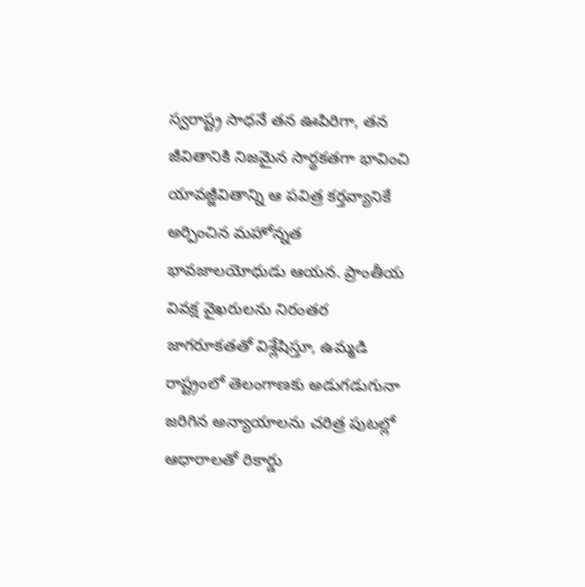స్వరాష్ట్ర సాధనే తన ఊపిరిగా, తన జీవితానికి నిజమైన సార్థకతగా భావించి యావజ్జీవితాన్ని ఆ పవిత్ర కర్తవ్యానికే అర్పించిన మహోన్నత భావజాలయోధుడు ఆయన. ప్రాంతీయ వివక్ష వైఖరులను నిరంతర జాగరూకతతో విశ్లేషిస్తూ, ఉమ్మడి రాష్ట్రంలో తెలంగాణకు అడుగడుగునా జరిగిన అన్యాయాలను చరిత్ర పుటల్లో ఆధారాలతో రికార్డు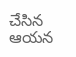చేసిన ఆయన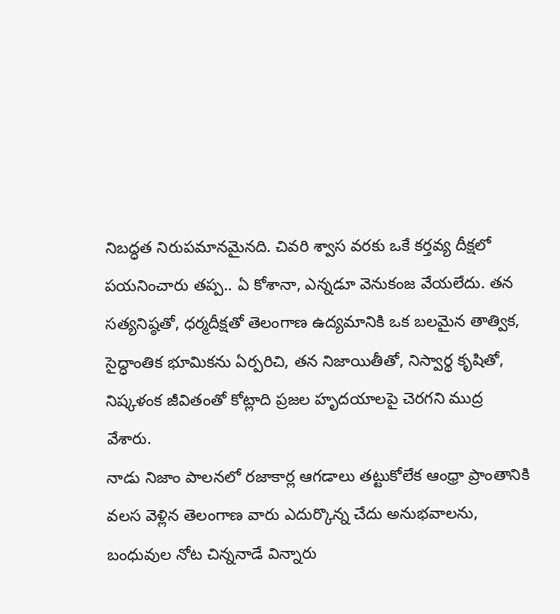నిబద్ధత నిరుపమానమైనది. చివరి శ్వాస వరకు ఒకే కర్తవ్య దీక్షలో పయనించారు తప్ప.. ఏ కోశానా, ఎన్నడూ వెనుకంజ వేయలేదు. తన సత్యనిష్ఠతో, ధర్మదీక్షతో తెలంగాణ ఉద్యమానికి ఒక బలమైన తాత్విక, సైద్ధాంతిక భూమికను ఏర్పరిచి, తన నిజాయితీతో, నిస్వార్థ కృషితో, నిష్కళంక జీవితంతో కోట్లాది ప్రజల హృదయాలపై చెరగని ముద్ర వేశారు.
నాడు నిజాం పాలనలో రజాకార్ల ఆగడాలు తట్టుకోలేక ఆంధ్రా ప్రాంతానికి వలస వెళ్లిన తెలంగాణ వారు ఎదుర్కొన్న చేదు అనుభవాలను, బంధువుల నోట చిన్ననాడే విన్నారు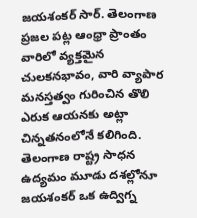జయశంకర్ సార్. తెలంగాణ ప్రజల పట్ల ఆంధ్రా ప్రాంతం వారిలో వ్యక్తమైన చులకనభావం, వారి వ్యాపార మనస్తత్వం గురించిన తొలి ఎరుక ఆయనకు అట్లా చిన్నతనంలోనే కలిగింది. తెలంగాణ రాష్ట్ర సాధన ఉద్యమం మూడు దశల్లోనూ జయశంకర్ ఒక ఉద్విగ్న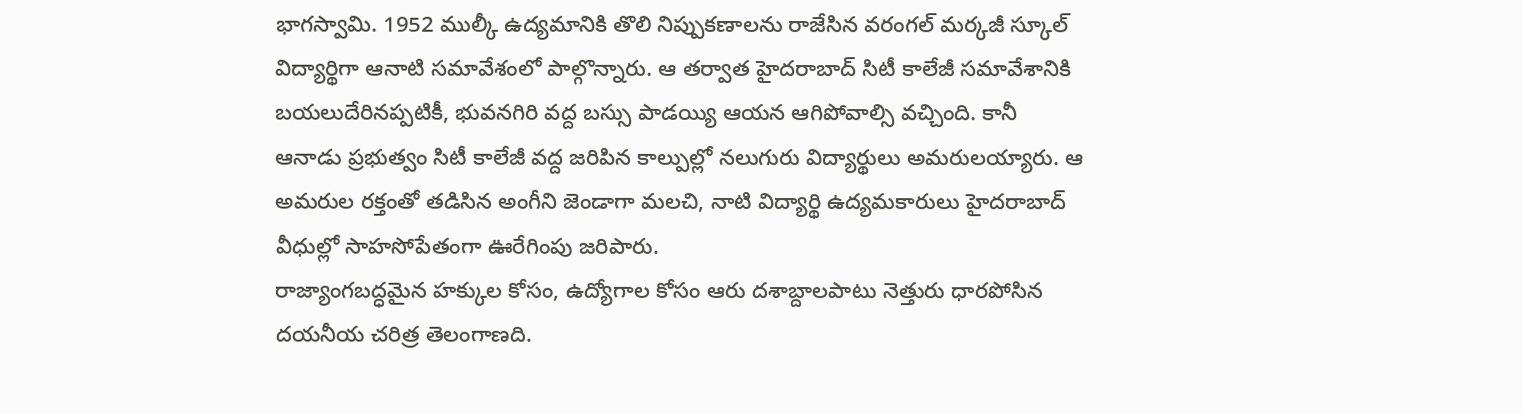భాగస్వామి. 1952 ముల్కీ ఉద్యమానికి తొలి నిప్పుకణాలను రాజేసిన వరంగల్ మర్కజీ స్కూల్ విద్యార్థిగా ఆనాటి సమావేశంలో పాల్గొన్నారు. ఆ తర్వాత హైదరాబాద్ సిటీ కాలేజీ సమావేశానికి బయలుదేరినప్పటికీ, భువనగిరి వద్ద బస్సు పాడయ్యి ఆయన ఆగిపోవాల్సి వచ్చింది. కానీ ఆనాడు ప్రభుత్వం సిటీ కాలేజీ వద్ద జరిపిన కాల్పుల్లో నలుగురు విద్యార్థులు అమరులయ్యారు. ఆ అమరుల రక్తంతో తడిసిన అంగీని జెండాగా మలచి, నాటి విద్యార్థి ఉద్యమకారులు హైదరాబాద్ వీధుల్లో సాహసోపేతంగా ఊరేగింపు జరిపారు.
రాజ్యాంగబద్ధమైన హక్కుల కోసం, ఉద్యోగాల కోసం ఆరు దశాబ్దాలపాటు నెత్తురు ధారపోసిన దయనీయ చరిత్ర తెలంగాణది.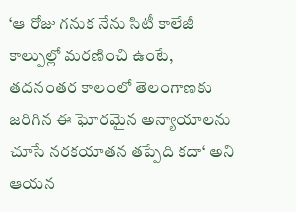‘ఆ రోజు గనుక నేను సిటీ కాలేజీ కాల్పుల్లో మరణించి ఉంటే, తదనంతర కాలంలో తెలంగాణకు జరిగిన ఈ ఘోరమైన అన్యాయాలను చూసే నరకయాతన తప్పేది కదా‘ అని ఆయన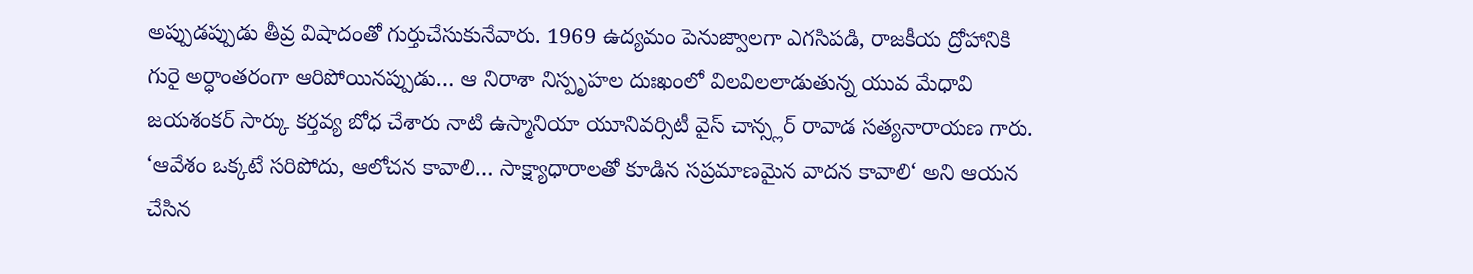అప్పుడప్పుడు తీవ్ర విషాదంతో గుర్తుచేసుకునేవారు. 1969 ఉద్యమం పెనుజ్వాలగా ఎగసిపడి, రాజకీయ ద్రోహానికి గురై అర్ధాంతరంగా ఆరిపోయినప్పుడు… ఆ నిరాశా నిస్పృహల దుఃఖంలో విలవిలలాడుతున్న యువ మేధావి జయశంకర్ సార్కు కర్తవ్య బోధ చేశారు నాటి ఉస్మానియా యూనివర్సిటీ వైస్ చాన్స్లర్ రావాడ సత్యనారాయణ గారు. ‘ఆవేశం ఒక్కటే సరిపోదు, ఆలోచన కావాలి… సాక్ష్యాధారాలతో కూడిన సప్రమాణమైన వాదన కావాలి‘ అని ఆయన చేసిన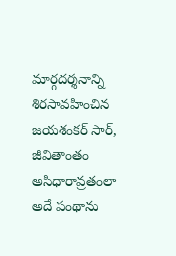మార్గదర్శనాన్ని శిరసావహించిన జయశంకర్ సార్, జీవితాంతం అసిధారావ్రతంలా అదే పంథాను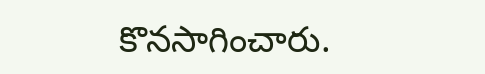కొనసాగించారు.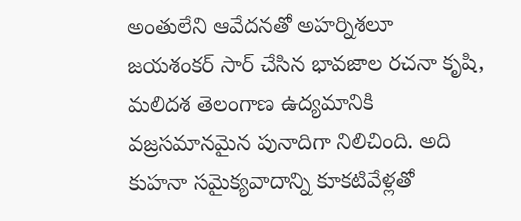అంతులేని ఆవేదనతో అహర్నిశలూ జయశంకర్ సార్ చేసిన భావజాల రచనా కృషి, మలిదశ తెలంగాణ ఉద్యమానికి వజ్రసమానమైన పునాదిగా నిలిచింది. అది కుహనా సమైక్యవాదాన్ని కూకటివేళ్లతో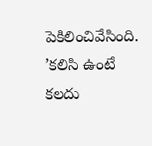పెకిలించివేసింది. ’కలిసి ఉంటే కలదు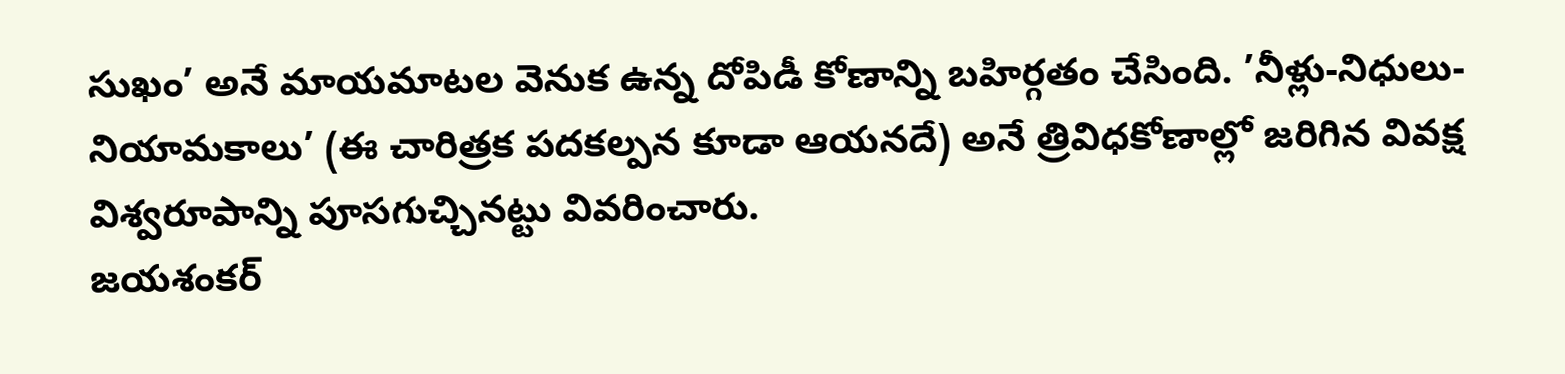సుఖం’ అనే మాయమాటల వెనుక ఉన్న దోపిడీ కోణాన్ని బహిర్గతం చేసింది. ’నీళ్లు-నిధులు-నియామకాలు’ (ఈ చారిత్రక పదకల్పన కూడా ఆయనదే) అనే త్రివిధకోణాల్లో జరిగిన వివక్ష విశ్వరూపాన్ని పూసగుచ్చినట్టు వివరించారు.
జయశంకర్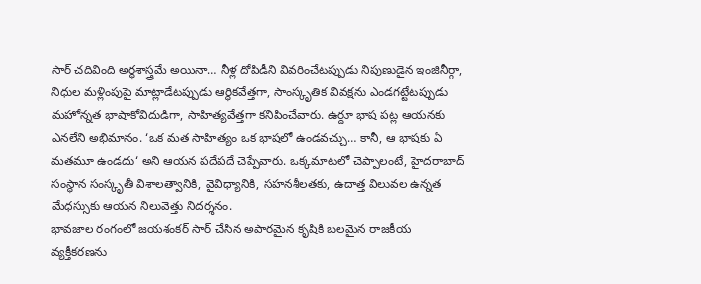సార్ చదివింది అర్థశాస్త్రమే అయినా… నీళ్ల దోపిడీని వివరించేటప్పుడు నిపుణుడైన ఇంజినీర్గా, నిధుల మళ్లింపుపై మాట్లాడేటప్పుడు ఆర్థికవేత్తగా, సాంస్కృతిక వివక్షను ఎండగట్టేటప్పుడు మహోన్నత భాషాకోవిదుడిగా, సాహిత్యవేత్తగా కనిపించేవారు. ఉర్దూ భాష పట్ల ఆయనకు ఎనలేని అభిమానం. ‘ఒక మత సాహిత్యం ఒక భాషలో ఉండవచ్చు… కానీ, ఆ భాషకు ఏ మతమూ ఉండదు‘ అని ఆయన పదేపదే చెప్పేవారు. ఒక్కమాటలో చెప్పాలంటే, హైదరాబాద్ సంస్థాన సంస్కృతీ విశాలత్వానికి, వైవిధ్యానికి, సహనశీలతకు, ఉదాత్త విలువల ఉన్నత మేధస్సుకు ఆయన నిలువెత్తు నిదర్శనం.
భావజాల రంగంలో జయశంకర్ సార్ చేసిన అపారమైన కృషికి బలమైన రాజకీయ వ్యక్తీకరణను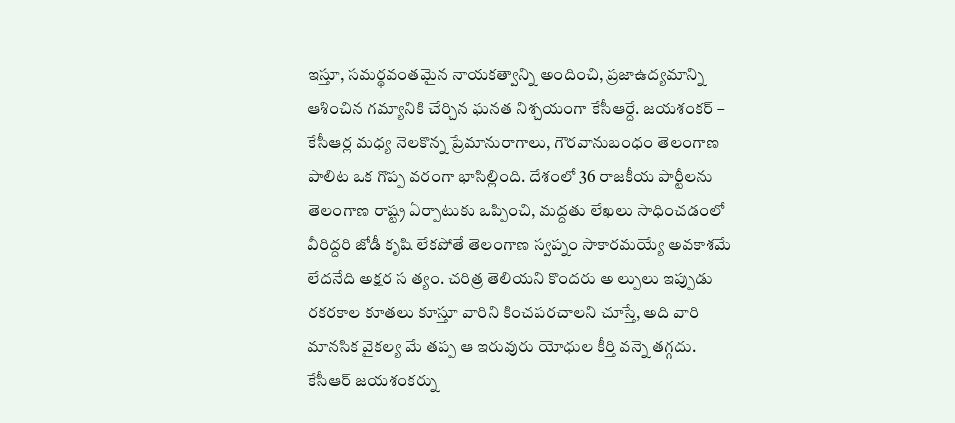ఇస్తూ, సమర్థవంతమైన నాయకత్వాన్ని అందించి, ప్రజాఉద్యమాన్ని ఆశించిన గమ్యానికి చేర్చిన ఘనత నిశ్చయంగా కేసీఆర్దే. జయశంకర్ – కేసీఆర్ల మధ్య నెలకొన్న ప్రేమానురాగాలు, గౌరవానుబంధం తెలంగాణ పాలిట ఒక గొప్ప వరంగా భాసిల్లింది. దేశంలో 36 రాజకీయ పార్టీలను తెలంగాణ రాష్ట్ర ఏర్పాటుకు ఒప్పించి, మద్దతు లేఖలు సాధించడంలో వీరిద్దరి జోడీ కృషి లేకపోతే తెలంగాణ స్వప్నం సాకారమయ్యే అవకాశమే లేదనేది అక్షర స త్యం. చరిత్ర తెలియని కొందరు అ ల్పులు ఇప్పుడు రకరకాల కూతలు కూస్తూ వారిని కించపరచాలని చూస్తే, అది వారి మానసిక వైకల్య మే తప్ప ఆ ఇరువురు యోధుల కీర్తి వన్నె తగ్గదు.
కేసీఆర్ జయశంకర్ను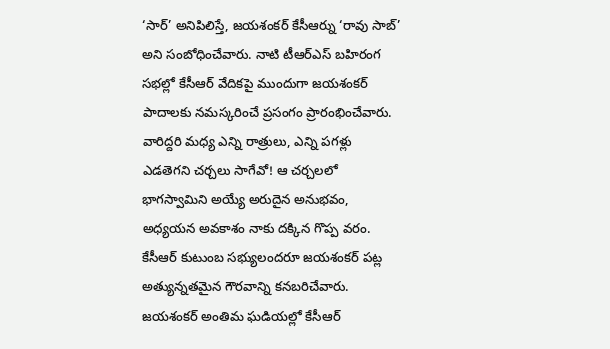‘సార్’ అనిపిలిస్తే, జయశంకర్ కేసీఆర్ను ‘రావు సాబ్’ అని సంబోధించేవారు. నాటి టీఆర్ఎస్ బహిరంగ సభల్లో కేసీఆర్ వేదికపై ముందుగా జయశంకర్ పాదాలకు నమస్కరించే ప్రసంగం ప్రారంభించేవారు. వారిద్దరి మధ్య ఎన్ని రాత్రులు, ఎన్ని పగళ్లు ఎడతెగని చర్చలు సాగేవో! ఆ చర్చలలో భాగస్వామిని అయ్యే అరుదైన అనుభవం, అధ్యయన అవకాశం నాకు దక్కిన గొప్ప వరం. కేసీఆర్ కుటుంబ సభ్యులందరూ జయశంకర్ పట్ల అత్యున్నతమైన గౌరవాన్ని కనబరిచేవారు. జయశంకర్ అంతిమ ఘడియల్లో కేసీఆర్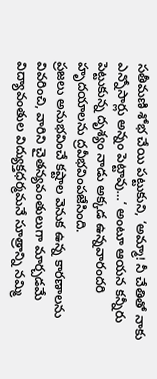సతీమణి శోభ చేయి పట్టుకుని, ‘అమ్మా! నీ చేతితో నాకు ఎన్నోసార్లు అన్నం పెట్టావు…‘ అంటూ ఆయన కన్నీరు పెట్టుకున్న దృశ్యం నాడు అక్కడ ఉన్నవారందరి హృదయాలను ద్రవీభవింపజేసింది.
ప్రజలు అనుభవించే కష్టాల వెనుక ఉన్న కారణాలను వివరించి, వారిని చైతన్యవంతులుగా మార్చడమే విద్యావంతుల విద్యుక్తధర్మమనే సూత్రాన్ని నమ్మి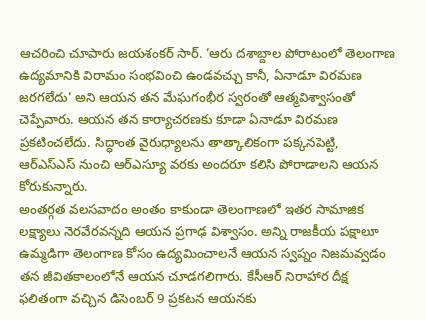ఆచరించి చూపారు జయశంకర్ సార్. ‘ఆరు దశాబ్దాల పోరాటంలో తెలంగాణ ఉద్యమానికి విరామం సంభవించి ఉండవచ్చు కానీ, ఏనాడూ విరమణ జరగలేదు‘ అని ఆయన తన మేఘగంభీర స్వరంతో ఆత్మవిశ్వాసంతో చెప్పేవారు. ఆయన తన కార్యాచరణకు కూడా ఏనాడూ విరమణ ప్రకటించలేదు. సిద్ధాంత వైరుధ్యాలను తాత్కాలికంగా పక్కనపెట్టి, ఆర్ఎస్ఎస్ నుంచి ఆర్ఎస్యూ వరకు అందరూ కలిసి పోరాడాలని ఆయన కోరుకున్నారు.
అంతర్గత వలసవాదం అంతం కాకుండా తెలంగాణలో ఇతర సామాజిక లక్ష్యాలు నెరవేరవన్నది ఆయన ప్రగాఢ విశ్వాసం. అన్ని రాజకీయ పక్షాలూ ఉమ్మడిగా తెలంగాణ కోసం ఉద్యమించాలనే ఆయన స్వప్నం నిజమవ్వడం తన జీవితకాలంలోనే ఆయన చూడగలిగారు. కేసీఆర్ నిరాహార దీక్ష ఫలితంగా వచ్చిన డిసెంబర్ 9 ప్రకటన ఆయనకు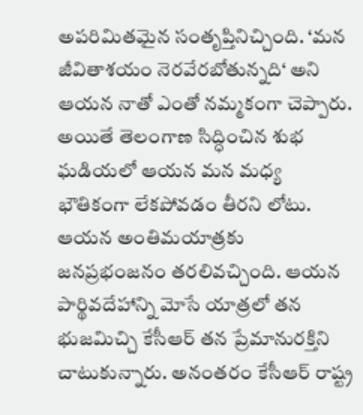అపరిమితమైన సంతృప్తినిచ్చింది. ‘మన జీవితాశయం నెరవేరబోతున్నది‘ అని ఆయన నాతో ఎంతో నమ్మకంగా చెప్పారు.
అయితే తెలంగాణ సిద్ధించిన శుభ ఘడియలో ఆయన మన మధ్య భౌతికంగా లేకపోవడం తీరని లోటు. ఆయన అంతిమయాత్రకు జనప్రభంజనం తరలివచ్చింది. ఆయన పార్థివదేహాన్ని మోసే యాత్రలో తన భుజమిచ్చి కేసీఆర్ తన ప్రేమానురక్తిని చాటుకున్నారు. అనంతరం కేసీఆర్ రాష్ట్ర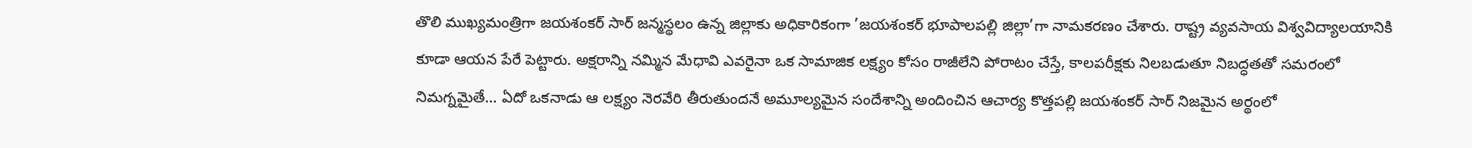తొలి ముఖ్యమంత్రిగా జయశంకర్ సార్ జన్మస్థలం ఉన్న జిల్లాకు అధికారికంగా ’జయశంకర్ భూపాలపల్లి జిల్లా’గా నామకరణం చేశారు. రాష్ట్ర వ్యవసాయ విశ్వవిద్యాలయానికి కూడా ఆయన పేరే పెట్టారు. అక్షరాన్ని నమ్మిన మేధావి ఎవరైనా ఒక సామాజిక లక్ష్యం కోసం రాజీలేని పోరాటం చేస్తే, కాలపరీక్షకు నిలబడుతూ నిబద్ధతతో సమరంలో నిమగ్నమైతే… ఏదో ఒకనాడు ఆ లక్ష్యం నెరవేరి తీరుతుందనే అమూల్యమైన సందేశాన్ని అందించిన ఆచార్య కొత్తపల్లి జయశంకర్ సార్ నిజమైన అర్థంలో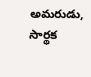అమరుడు, సార్థక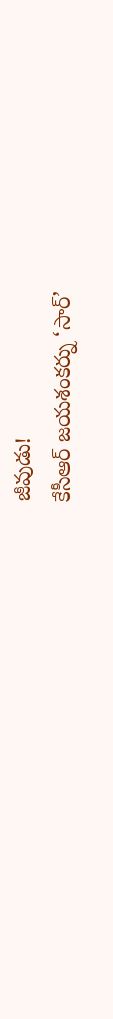జీవుడు!
కేసీఆర్ జయశంకర్ను ‘సార్’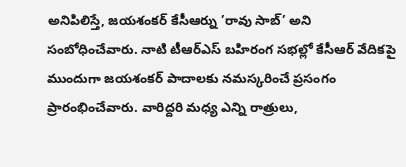అనిపిలిస్తే, జయశంకర్ కేసీఆర్ను ’రావు సాబ్’ అని సంబోధించేవారు. నాటి టీఆర్ఎస్ బహిరంగ సభల్లో కేసీఆర్ వేదికపై ముందుగా జయశంకర్ పాదాలకు నమస్కరించే ప్రసంగం ప్రారంభించేవారు. వారిద్దరి మధ్య ఎన్ని రాత్రులు,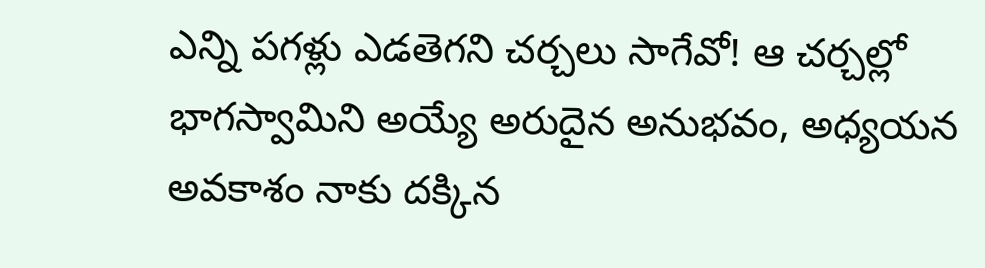ఎన్ని పగళ్లు ఎడతెగని చర్చలు సాగేవో! ఆ చర్చల్లో భాగస్వామిని అయ్యే అరుదైన అనుభవం, అధ్యయన అవకాశం నాకు దక్కిన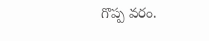గొప్ప వరం.